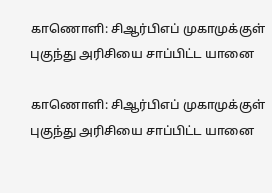காணொளி: சிஆர்பிஎப் முகாமுக்குள் புகுந்து அரிசியை சாப்பிட்ட யானை

காணொளி: சிஆர்பிஎப் முகாமுக்குள் புகுந்து அரிசியை சாப்பிட்ட யானை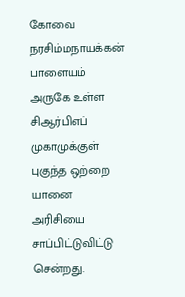கோவை நரசிம்மநாயக்கன் பாளையம் அருகே உள்ள சிஆர்பிஎப் முகாமுக்குள் புகுந்த ஒற்றை யானை அரிசியை சாப்பிட்டுவிட்டு சென்றது.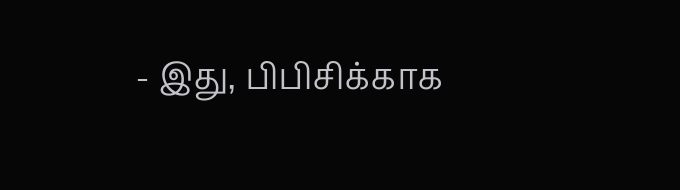- இது, பிபிசிக்காக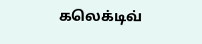கலெக்டிவ்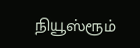நியூஸ்ரூம்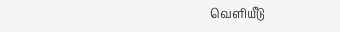வெளியீடு